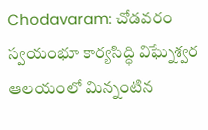Chodavaram: చోడవరం స్వయంభూ కార్యసిద్ధి విఘ్నేశ్వర ఆలయంలో మిన్నంటిన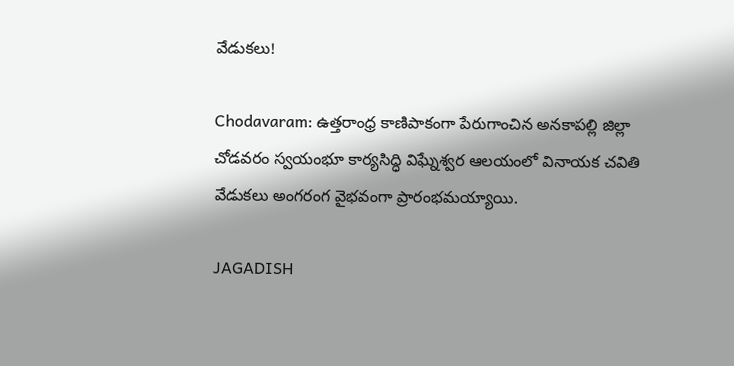వేడుకలు!

Chodavaram: ఉత్తరాంధ్ర కాణిపాకంగా పేరుగాంచిన అనకాపల్లి జిల్లా చోడవరం స్వయంభూ కార్యసిద్ధి విఘ్నేశ్వర ఆలయంలో వినాయక చవితి వేడుకలు అంగరంగ వైభవంగా ప్రారంభమయ్యాయి.

JAGADISH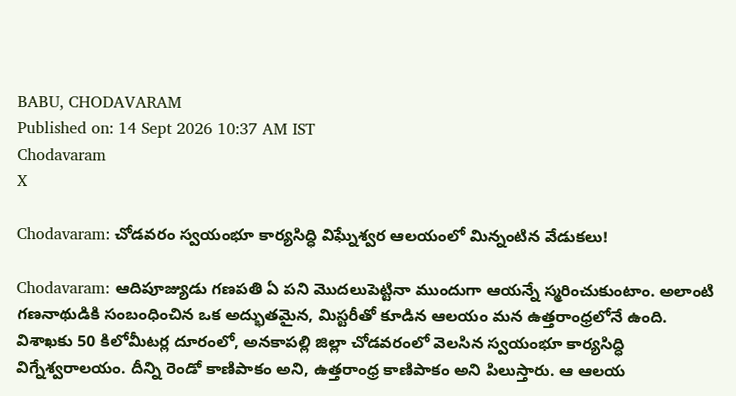BABU, CHODAVARAM
Published on: 14 Sept 2026 10:37 AM IST
Chodavaram
X

Chodavaram: చోడవరం స్వయంభూ కార్యసిద్ధి విఘ్నేశ్వర ఆలయంలో మిన్నంటిన వేడుకలు!

Chodavaram: ఆదిపూజ్యుడు గణపతి ఏ పని మొదలుపెట్టినా ముందుగా ఆయన్నే స్మరించుకుంటాం. అలాంటి గణనాథుడికి సంబంధించిన ఒక అద్భుతమైన, మిస్టరీతో కూడిన ఆలయం మన ఉత్తరాంధ్రలోనే ఉంది. విశాఖకు 50 కిలోమీటర్ల దూరంలో, అనకాపల్లి జిల్లా చోడవరంలో వెలసిన స్వయంభూ కార్యసిద్ధి విగ్నేశ్వరాలయం. దీన్ని రెండో కాణిపాకం అని, ఉత్తరాంధ్ర కాణిపాకం అని పిలుస్తారు. ఆ ఆలయ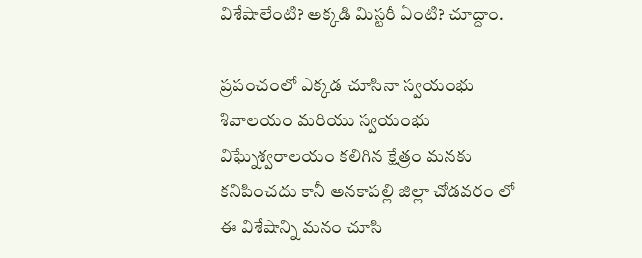విశేషాలేంటి? అక్కడి మిస్టరీ ఏంటి? చూద్దాం.

ప్రపంచంలో ఎక్కడ చూసినా స్వయంభు శివాలయం మరియు స్వయంభు విఘ్నేశ్వరాలయం కలిగిన క్షేత్రం మనకు కనిపించదు కానీ అనకాపల్లి జిల్లా చోడవరం లో ఈ విశేషాన్ని మనం చూసి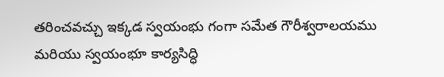తరించవచ్చు ఇక్కడ స్వయంభు గంగా సమేత గౌరీశ్వరాలయము మరియు స్వయంభూ కార్యసిద్ధి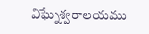విఘ్నేశ్వరాలయము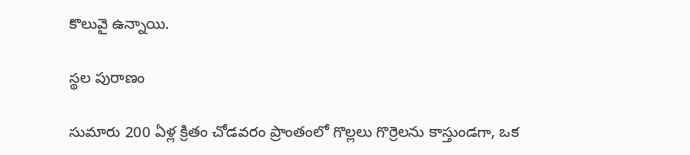కొలువై ఉన్నాయి.

స్థల పురాణం

సుమారు 200 ఏళ్ల క్రితం చోడవరం ప్రాంతంలో గొల్లలు గొర్రెలను కాస్తుండగా, ఒక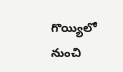గొయ్యిలో నుంచి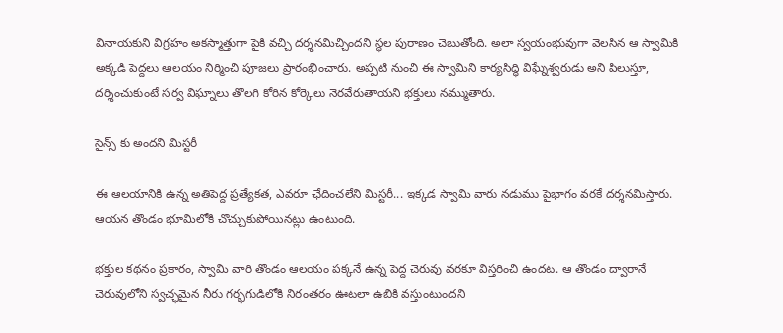వినాయకుని విగ్రహం అకస్మాత్తుగా పైకి వచ్చి దర్శనమిచ్చిందని స్థల పురాణం చెబుతోంది. అలా స్వయంభువుగా వెలసిన ఆ స్వామికి అక్కడి పెద్దలు ఆలయం నిర్మించి పూజలు ప్రారంభించారు. అప్పటి నుంచి ఈ స్వామిని కార్యసిద్ధి విఘ్నేశ్వరుడు అని పిలుస్తూ, దర్శించుకుంటే సర్వ విఘ్నాలు తొలగి కోరిన కోర్కెలు నెరవేరుతాయని భక్తులు నమ్ముతారు.

సైన్స్ కు అందని మిస్టరీ

ఈ ఆలయానికి ఉన్న అతిపెద్ద ప్రత్యేకత, ఎవరూ ఛేదించలేని మిస్టరీ... ఇక్కడ స్వామి వారు నడుము పైభాగం వరకే దర్శనమిస్తారు. ఆయన తొండం భూమిలోకి చొచ్చుకుపోయినట్లు ఉంటుంది.

భక్తుల కథనం ప్రకారం, స్వామి వారి తొండం ఆలయం పక్కనే ఉన్న పెద్ద చెరువు వరకూ విస్తరించి ఉందట. ఆ తొండం ద్వారానే చెరువులోని స్వచ్ఛమైన నీరు గర్భగుడిలోకి నిరంతరం ఊటలా ఉబికి వస్తుంటుందని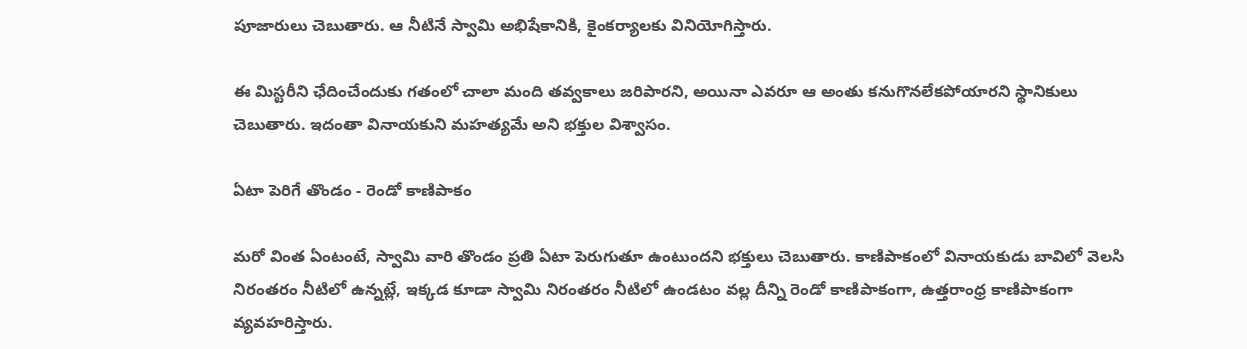పూజారులు చెబుతారు. ఆ నీటినే స్వామి అభిషేకానికి, కైంకర్యాలకు వినియోగిస్తారు.

ఈ మిస్టరీని ఛేదించేందుకు గతంలో చాలా మంది తవ్వకాలు జరిపారని, అయినా ఎవరూ ఆ అంతు కనుగొనలేకపోయారని స్థానికులు చెబుతారు. ఇదంతా వినాయకుని మహత్యమే అని భక్తుల విశ్వాసం.

ఏటా పెరిగే తొండం - రెండో కాణిపాకం

మరో వింత ఏంటంటే, స్వామి వారి తొండం ప్రతి ఏటా పెరుగుతూ ఉంటుందని భక్తులు చెబుతారు. కాణిపాకంలో వినాయకుడు బావిలో వెలసి నిరంతరం నీటిలో ఉన్నట్లే, ఇక్కడ కూడా స్వామి నిరంతరం నీటిలో ఉండటం వల్ల దీన్ని రెండో కాణిపాకంగా, ఉత్తరాంధ్ర కాణిపాకంగా వ్యవహరిస్తారు.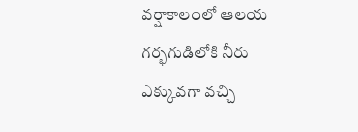వర్షాకాలంలో ఆలయ గర్భగుడిలోకి నీరు ఎక్కువగా వచ్చి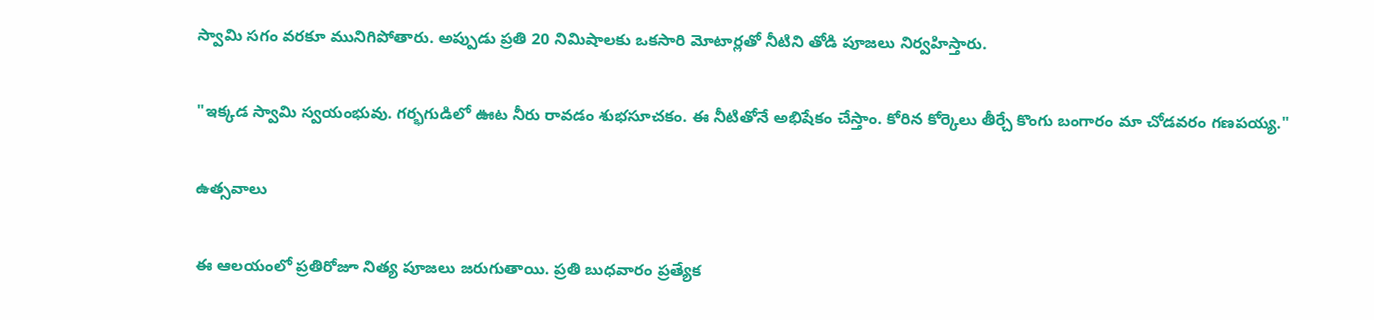స్వామి సగం వరకూ మునిగిపోతారు. అప్పుడు ప్రతి 20 నిమిషాలకు ఒకసారి మోటార్లతో నీటిని తోడి పూజలు నిర్వహిస్తారు.

"ఇక్కడ స్వామి స్వయంభువు. గర్భగుడిలో ఊట నీరు రావడం శుభసూచకం. ఈ నీటితోనే అభిషేకం చేస్తాం. కోరిన కోర్కెలు తీర్చే కొంగు బంగారం మా చోడవరం గణపయ్య."

ఉత్సవాలు

ఈ ఆలయంలో ప్రతిరోజూ నిత్య పూజలు జరుగుతాయి. ప్రతి బుధవారం ప్రత్యేక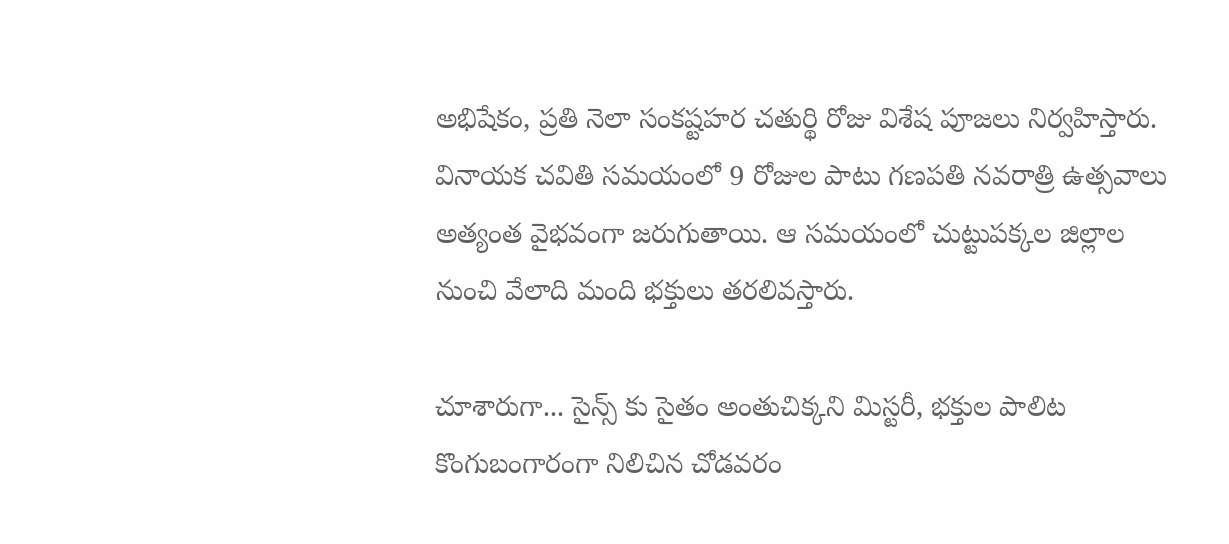అభిషేకం, ప్రతి నెలా సంకష్టహర చతుర్థి రోజు విశేష పూజలు నిర్వహిస్తారు. వినాయక చవితి సమయంలో 9 రోజుల పాటు గణపతి నవరాత్రి ఉత్సవాలు అత్యంత వైభవంగా జరుగుతాయి. ఆ సమయంలో చుట్టుపక్కల జిల్లాల నుంచి వేలాది మంది భక్తులు తరలివస్తారు.

చూశారుగా... సైన్స్ కు సైతం అంతుచిక్కని మిస్టరీ, భక్తుల పాలిట కొంగుబంగారంగా నిలిచిన చోడవరం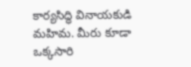కార్యసిద్ధి వినాయకుడి మహిమ. మీరు కూడా ఒక్కసారి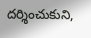దర్శించుకుని,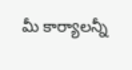మీ కార్యాలన్నీ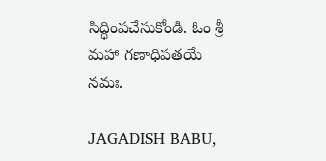సిద్ధింపచేసుకోండి. ఓం శ్రీ మహా గణాధిపతయే నమః.

JAGADISH BABU,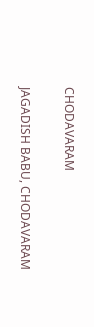CHODAVARAM

JAGADISH BABU, CHODAVARAM